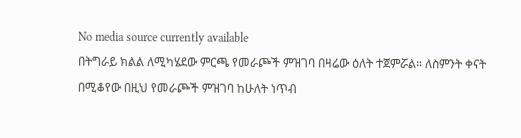No media source currently available
በትግራይ ክልል ለሚካሄደው ምርጫ የመራጮች ምዝገባ በዛሬው ዕለት ተጀምሯል። ለስምንት ቀናት በሚቆየው በዚህ የመራጮች ምዝገባ ከሁለት ነጥብ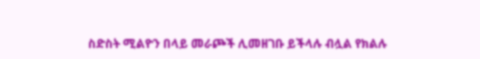ስድስት ሚልዮን በላይ መራጮች ሊመዘገቡ ይችላሉ ብሏል የክልሉ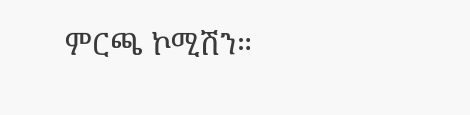ምርጫ ኮሚሽን።